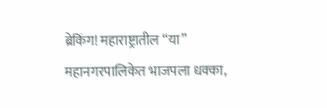ब्रेकिंग! महाराष्ट्रातील “या” महानगरपालिकेत भाजपला धक्का,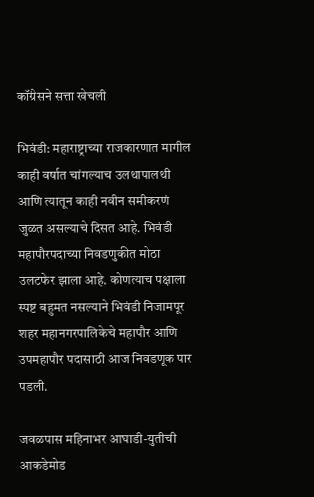कॉंग्रेसने सत्ता खेचली

भिवंडी: महाराष्ट्राच्या राजकारणात मागील काही वर्षात चांगल्याच उलथापालथी आणि त्यातून काही नवीन समीकरणं जुळत असल्याचे दिसत आहे. भिवंडी महापौरपदाच्या निवडणुकीत मोठा उलटफेर झाला आहे. कोणत्याच पक्षाला स्पष्ट बहुमत नसल्याने भिवंडी निजामपूर शहर महानगरपालिकेचे महापौर आणि उपमहापौर पदासाठी आज निवडणूक पार पडली.

जवळपास महिनाभर आघाडी-युतीची आकडेमोड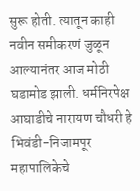सुरू होती. त्यातून काही नवीन समीकरणं जुळून आल्यानंतर आज मोठी घडामोड झाली. धर्मनिरपेक्ष आघाडीचे नारायण चौधरी हे भिवंडी-निजामपूर महापालिकेचे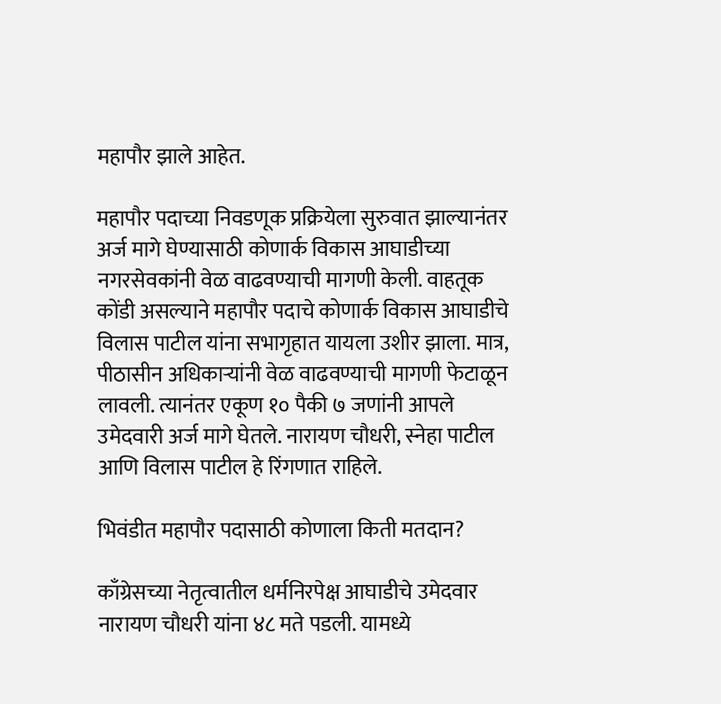महापौर झाले आहेत.

महापौर पदाच्या निवडणूक प्रक्रियेला सुरुवात झाल्यानंतर अर्ज मागे घेण्यासाठी कोणार्क विकास आघाडीच्या नगरसेवकांनी वेळ वाढवण्याची मागणी केली. वाहतूक कोंडी असल्याने महापौर पदाचे कोणार्क विकास आघाडीचे विलास पाटील यांना सभागृहात यायला उशीर झाला. मात्र, पीठासीन अधिकाऱ्यांनी वेळ वाढवण्याची मागणी फेटाळून लावली. त्यानंतर एकूण १० पैकी ७ जणांनी आपले उमेदवारी अर्ज मागे घेतले. नारायण चौधरी, स्नेहा पाटील आणि विलास पाटील हे रिंगणात राहिले.

भिवंडीत महापौर पदासाठी कोणाला किती मतदान?

काँग्रेसच्या नेतृत्वातील धर्मनिरपेक्ष आघाडीचे उमेदवार नारायण चौधरी यांना ४८ मते पडली. यामध्ये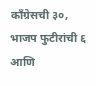काँग्रेसची ३०, भाजप फुटीरांची ६ आणि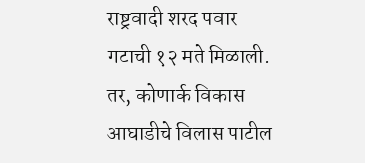राष्ट्रवादी शरद पवार गटाची १२ मते मिळाली. तर, कोणार्क विकास आघाडीचे विलास पाटील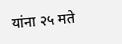यांना २५ मते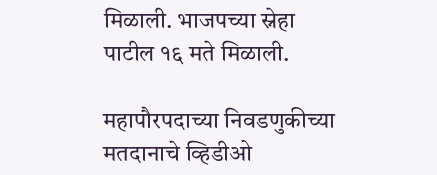मिळाली. भाजपच्या स्नेहा पाटील १६ मते मिळाली.

महापौरपदाच्या निवडणुकीच्या मतदानाचे व्हिडीओ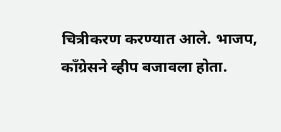चित्रीकरण करण्यात आले. भाजप, काँग्रेसने व्हीप बजावला होता.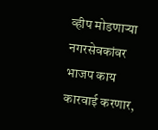व्हीप मोडणाऱ्या नगरसेवकांवर भाजप काय कारवाई करणार,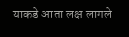याकडे आता लक्ष लागले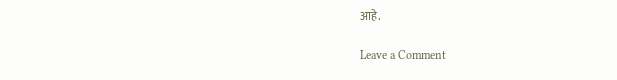आहे.

Leave a Comment